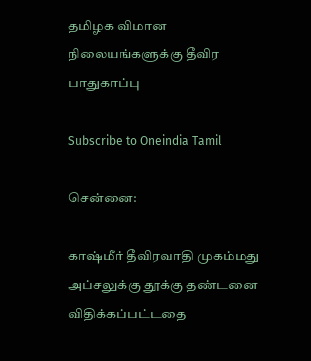தமிழக விமான நிலையங்களுக்கு தீவிர பாதுகாப்பு

Subscribe to Oneindia Tamil

சென்னை:

காஷ்மீர் தீவிரவாதி முகம்மது அப்சலுக்கு தூக்கு தண்டனை விதிக்கப்பட்டதை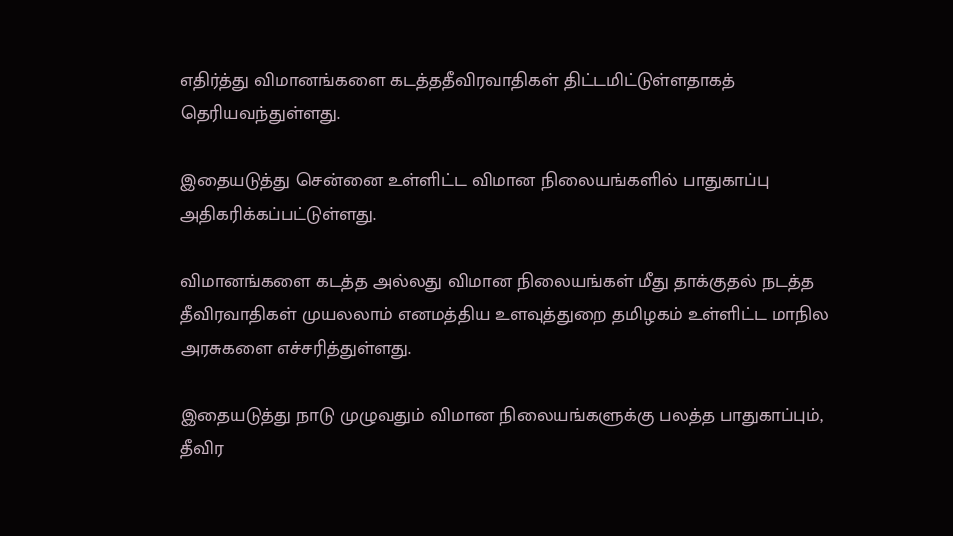எதிர்த்து விமானங்களை கடத்ததீவிரவாதிகள் திட்டமிட்டுள்ளதாகத் தெரியவந்துள்ளது.

இதையடுத்து சென்னை உள்ளிட்ட விமான நிலையங்களில் பாதுகாப்பு அதிகரிக்கப்பட்டுள்ளது.

விமானங்களை கடத்த அல்லது விமான நிலையங்கள் மீது தாக்குதல் நடத்த தீவிரவாதிகள் முயலலாம் எனமத்திய உளவுத்துறை தமிழகம் உள்ளிட்ட மாநில அரசுகளை எச்சரித்துள்ளது.

இதையடுத்து நாடு முழுவதும் விமான நிலையங்களுக்கு பலத்த பாதுகாப்பும், தீவிர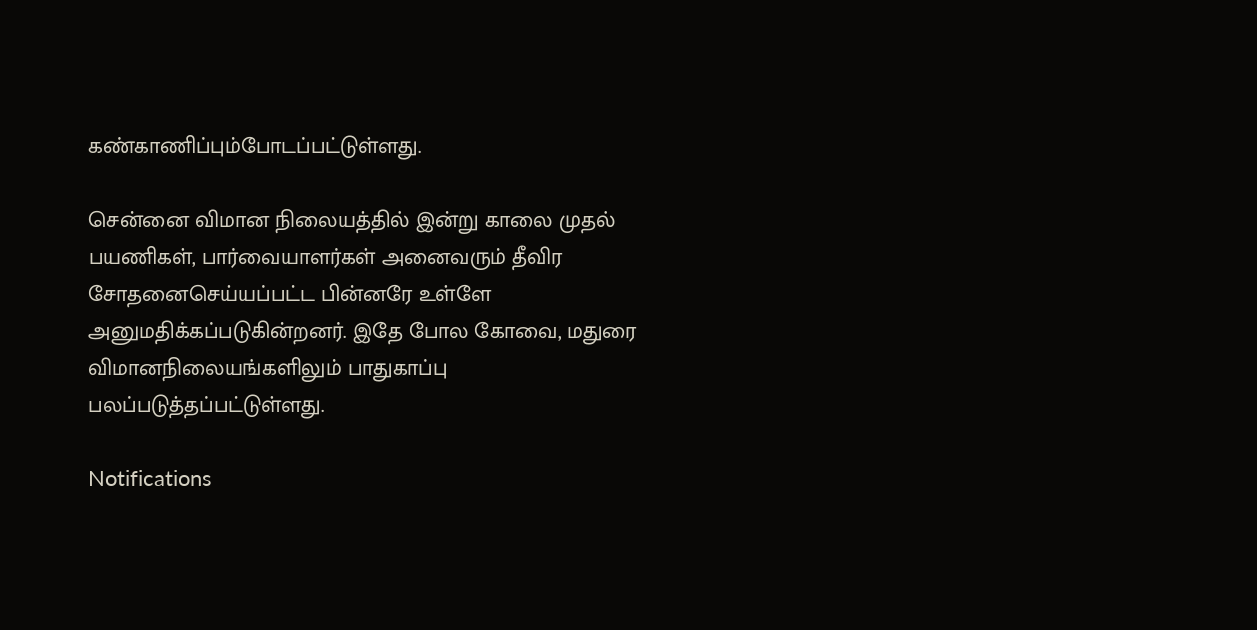கண்காணிப்பும்போடப்பட்டுள்ளது.

சென்னை விமான நிலையத்தில் இன்று காலை முதல் பயணிகள், பார்வையாளர்கள் அனைவரும் தீவிர சோதனைசெய்யப்பட்ட பின்னரே உள்ளே அனுமதிக்கப்படுகின்றனர். இதே போல கோவை, மதுரை விமானநிலையங்களிலும் பாதுகாப்பு பலப்படுத்தப்பட்டுள்ளது.

Notifications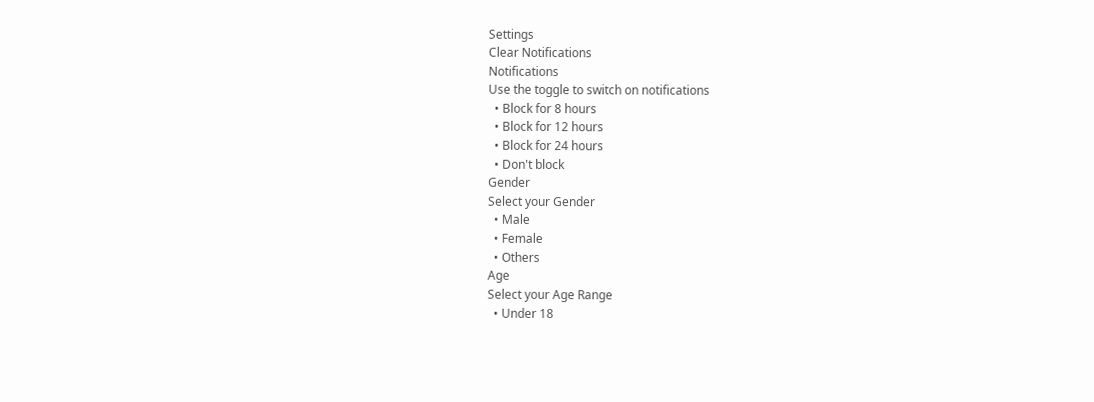Settings
Clear Notifications
Notifications
Use the toggle to switch on notifications
  • Block for 8 hours
  • Block for 12 hours
  • Block for 24 hours
  • Don't block
Gender
Select your Gender
  • Male
  • Female
  • Others
Age
Select your Age Range
  • Under 18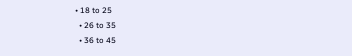• 18 to 25
  • 26 to 35
  • 36 to 45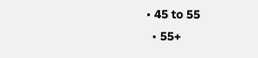• 45 to 55
  • 55+